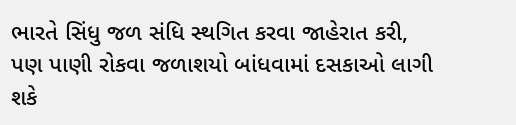ભારતે સિંધુ જળ સંધિ સ્થગિત કરવા જાહેરાત કરી, પણ પાણી રોકવા જળાશયો બાંધવામાં દસકાઓ લાગી શકે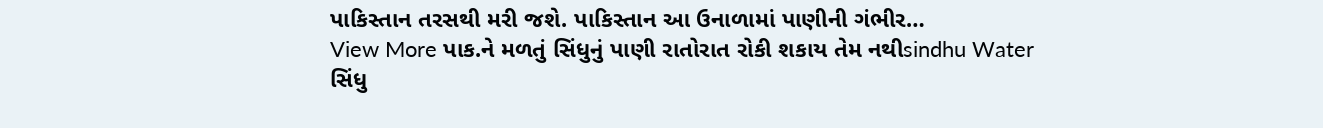પાકિસ્તાન તરસથી મરી જશે. પાકિસ્તાન આ ઉનાળામાં પાણીની ગંભીર…
View More પાક.ને મળતું સિંધુનું પાણી રાતોરાત રોકી શકાય તેમ નથીsindhu Water
સિંધુ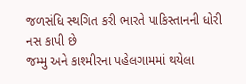જળસંધિ સ્થગિત કરી ભારતે પાકિસ્તાનની ધોરી નસ કાપી છે
જમ્મુ અને કાશ્મીરના પહેલગામમાં થયેલા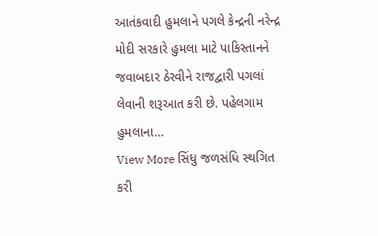આતંકવાદી હુમલાને પગલે કેન્દ્રની નરેન્દ્ર મોદી સરકારે હુમલા માટે પાકિસ્તાનને જવાબદાર ઠેરવીને રાજદ્વારી પગલાં લેવાની શરૂઆત કરી છે. પહેલગામ હુમલાના…
View More સિંધુ જળસંધિ સ્થગિત કરી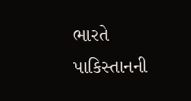ભારતે પાકિસ્તાનની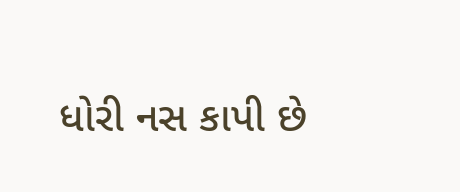ધોરી નસ કાપી છે